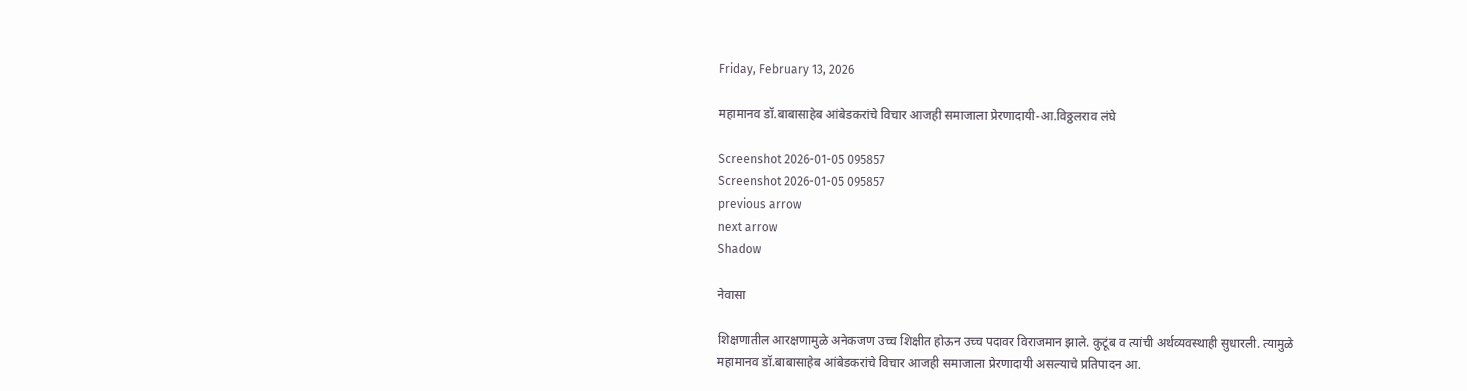Friday, February 13, 2026

महामानव डॉ.बाबासाहेब आंबेडकरांचे विचार आजही समाजाला प्रेरणादायी-आ.विठ्ठलराव लंघे

Screenshot 2026-01-05 095857
Screenshot 2026-01-05 095857
previous arrow
next arrow
Shadow

नेवासा

शिक्षणातील आरक्षणामुळे अनेकजण उच्च शिक्षीत होऊन उच्च पदावर विराजमान झाले. कुटूंब व त्यांची अर्थव्यवस्थाही सुधारली. त्यामुळे महामानव डॉ.बाबासाहेब आंबेडकरांचे विचार आजही समाजाला प्रेरणादायी असल्याचे प्रतिपादन आ.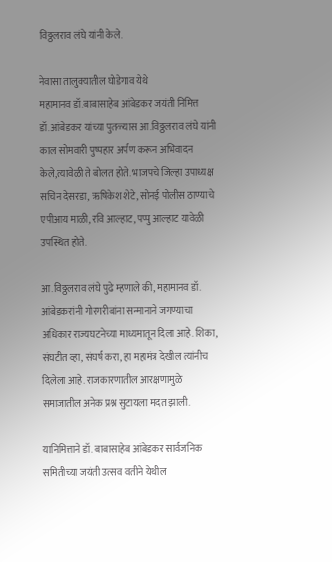विठ्ठलराव लंघे यांनी केले.

नेवासा तालुक्यातील घोडेगाव येथे
महामानव डॉ.बाबासाहेब आंबेडकर जयंती निमित्त डॉ.आंबेडकर यांच्या पुतळ्यास आ.विठ्ठलराव लंघे यांनी काल सोमवारी पुष्पहार अर्पण करून अभिवादन केले,त्यावेळी ते बोलत होते. भाजपचे जिल्हा उपाध्यक्ष सचिन देसरडा, ऋषिकेश शेटे, सोनई पोलीस ठाण्याचे एपीआय माळी, रवि आल्हाट, पप्पु आल्हाट यावेळी उपस्थित होते.

आ.विठ्ठलराव लंघे पुढे म्हणाले की, महामानव डॉ. आंबेडकरांनी गोरगरीबांना सन्मानाने जगण्याचा अधिकार राज्यघटनेच्या माध्यमातून दिला आहे. शिका, संघटीत व्हा, संघर्ष करा, हा महामंत्र देखील त्यांनीच दिलेला आहे. राजकारणातील आरक्षणामुळे समाजातील अनेक प्रश्न सुटायला मदत झाली.

यानिमित्ताने डॉ. बाबासाहेब आंबेडकर सार्वजनिक समितीच्या जयंती उत्सव वतीने येथील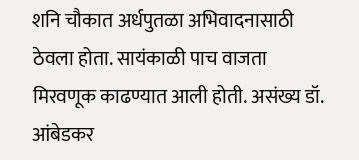शनि चौकात अर्धपुतळा अभिवादनासाठी ठेवला होता. सायंकाळी पाच वाजता मिरवणूक काढण्यात आली होती. असंख्य डॉ. आंबेडकर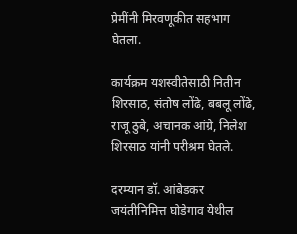प्रेमींनी मिरवणूकीत सहभाग घेतला.

कार्यक्रम यशस्वीतेसाठी नितीन शिरसाठ, संतोष लोंढे, बबलू लोंढे, राजू ठुबे, अचानक आंग्रे, निलेश शिरसाठ यांनी परीश्रम घेतले.

दरम्यान डॉ. आंबेडकर जयंतीनिमित्त घोडेगाव येथील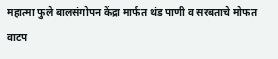महात्मा फुले बालसंगोपन केंद्रा मार्फत थंड पाणी व सरबताचे मोफत वाटप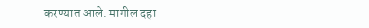करण्यात आले. मागील दहा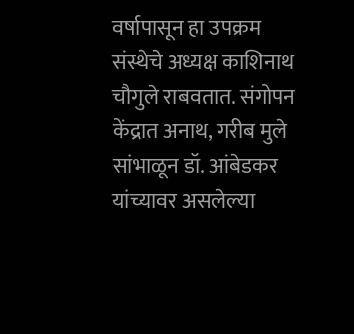वर्षापासून हा उपक्रम संस्थेचे अध्यक्ष काशिनाथ चौगुले राबवतात. संगोपन केंद्रात अनाथ, गरीब मुले सांभाळून डॉ. आंबेडकर यांच्यावर असलेल्या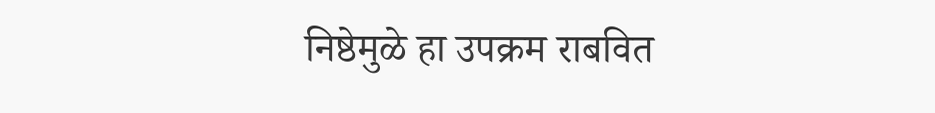निष्ठेमुळे हा उपक्रम राबवित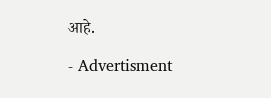आहे.

- Advertisment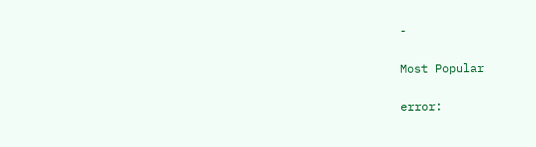-

Most Popular

error: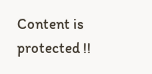Content is protected !!